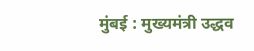मुंबई : मुख्यमंत्री उद्धव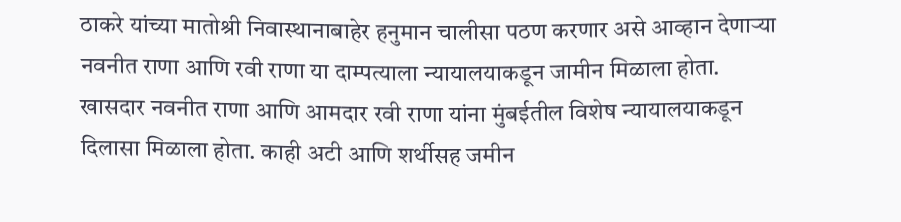ठाकरे यांच्या मातोश्री निवास्थानाबाहेर हनुमान चालीसा पठण करणार असे आव्हान देणाऱ्या नवनीत राणा आणि रवी राणा या दाम्पत्याला न्यायालयाकडून जामीन मिळाला होता. खासदार नवनीत राणा आणि आमदार रवी राणा यांना मुंबईतील विशेष न्यायालयाकडून दिलासा मिळाला होता. काही अटी आणि शर्थीसह जमीन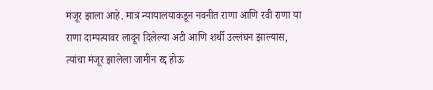मंजूर झाला आहे. मात्र न्यायालयाकडून नवनीत राणा आणि रवी राणा या राणा दाम्पत्यावर लादून दिलेल्या अटी आणि शर्थी उल्लंघन झाल्यास, त्यांचा मंजूर झालेला जामीन रद्द होऊ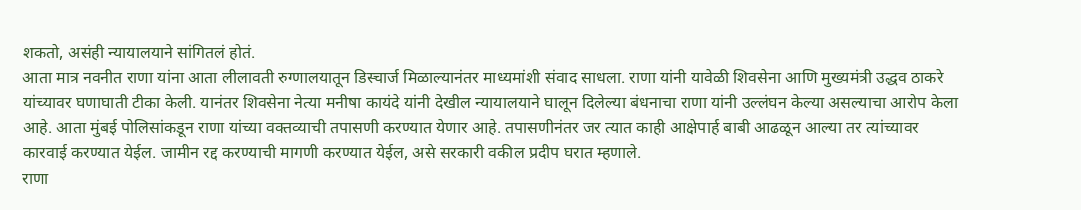शकतो, असंही न्यायालयाने सांगितलं होतं.
आता मात्र नवनीत राणा यांना आता लीलावती रुग्णालयातून डिस्चार्ज मिळाल्यानंतर माध्यमांशी संवाद साधला. राणा यांनी यावेळी शिवसेना आणि मुख्यमंत्री उद्धव ठाकरे यांच्यावर घणाघाती टीका केली. यानंतर शिवसेना नेत्या मनीषा कायंदे यांनी देखील न्यायालयाने घालून दिलेल्या बंधनाचा राणा यांनी उल्लंघन केल्या असल्याचा आरोप केला आहे. आता मुंबई पोलिसांकडून राणा यांच्या वक्तव्याची तपासणी करण्यात येणार आहे. तपासणीनंतर जर त्यात काही आक्षेपार्ह बाबी आढळून आल्या तर त्यांच्यावर कारवाई करण्यात येईल. जामीन रद्द करण्याची मागणी करण्यात येईल, असे सरकारी वकील प्रदीप घरात म्हणाले.
राणा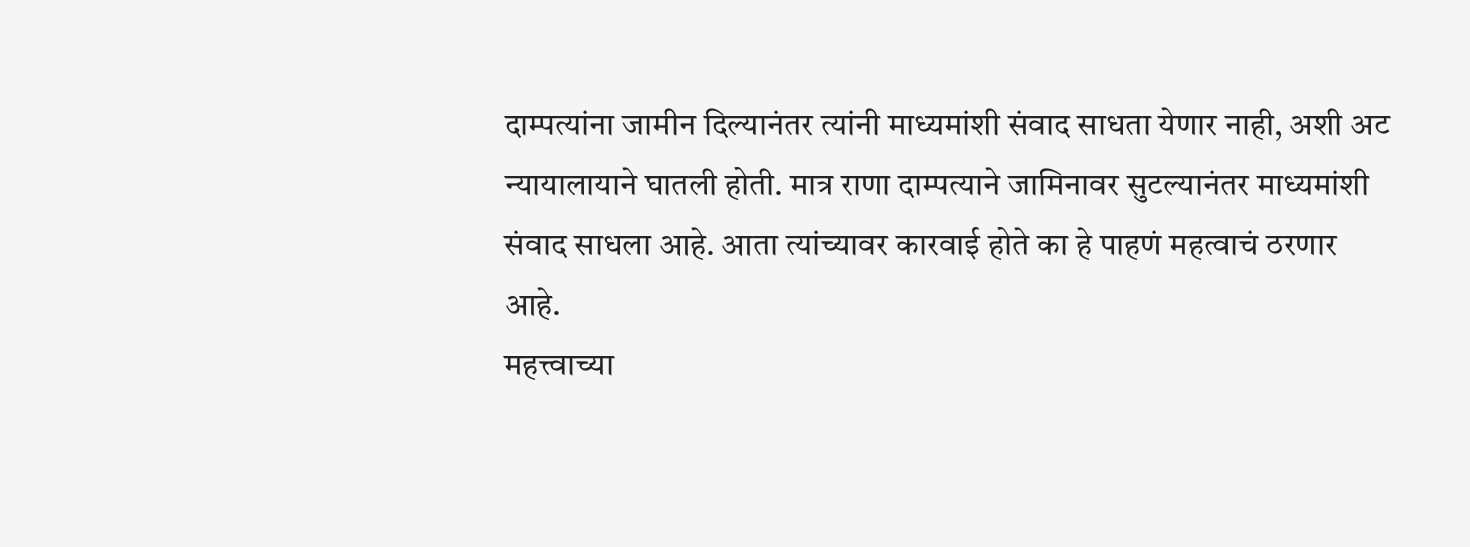दाम्पत्यांना जामीन दिल्यानंतर त्यांनी माध्यमांशी संवाद साधता येणार नाही, अशी अट न्यायालायाने घातली होती. मात्र राणा दाम्पत्याने जामिनावर सुटल्यानंतर माध्यमांशी संवाद साधला आहे. आता त्यांच्यावर कारवाई होते का हे पाहणं महत्वाचं ठरणार आहे.
महत्त्वाच्या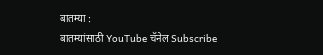बातम्या :
बातम्यांसाठी YouTube चॅनेल Subscribe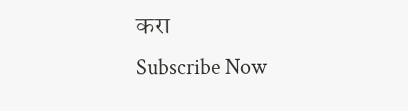करा
Subscribe Now